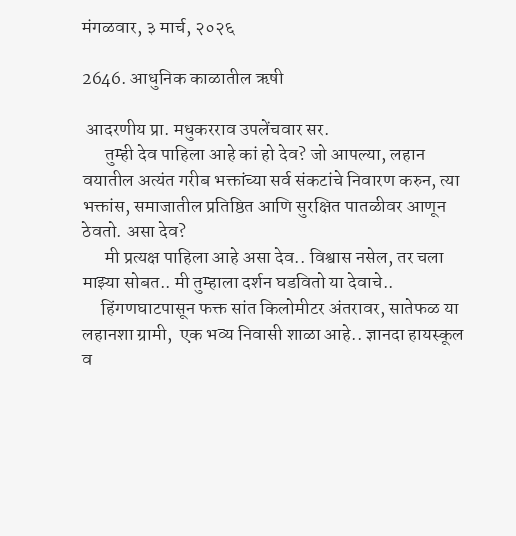मंगळवार, ३ मार्च, २०२६

2646. आधुनिक काळातील ऋषी

 आदरणीय प्रा. मधुकरराव उपलेंचवार सर.
      तुम्ही देव पाहिला आहे कां हो देव? जो आपल्या, लहान वयातील अत्यंत गरीब भक्तांच्या सर्व संकटांचे निवारण करुन, त्या भक्तांस, समाजातील प्रतिष्ठित आणि सुरक्षित पातळीवर आणून ठेवतो. असा देव?
      मी प्रत्यक्ष पाहिला आहे असा देव.. विश्वास नसेल, तर चला माझ्या सोबत.. मी तुम्हाला दर्शन घडवितो या देवाचे..
     हिंगणघाटपासून फक्त सांत किलोमीटर अंतरावर, सातेफळ या लहानशा ग्रामी,  एक भव्य निवासी शाळा आहे.. ज्ञानदा हायस्कूल व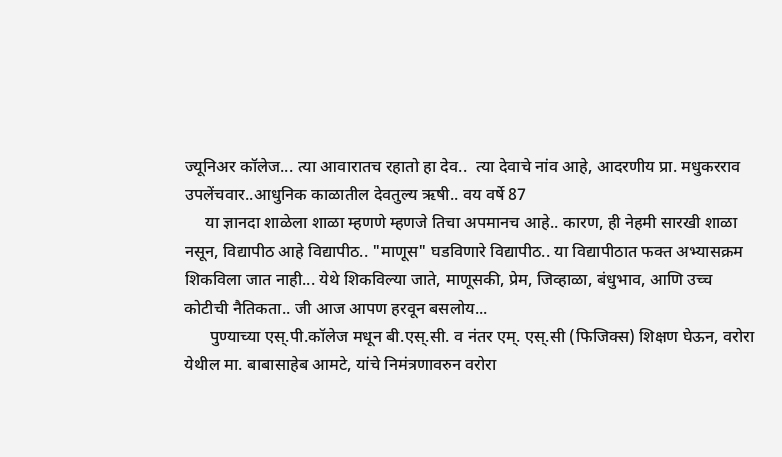ज्यूनिअर कॉलेज... त्या आवारातच रहातो हा देव..  त्या देवाचे नांव आहे, आदरणीय प्रा. मधुकरराव उपलेंचवार..आधुनिक काळातील देवतुल्य ऋषी.. वय वर्षे 87
     या ज्ञानदा शाळेला शाळा म्हणणे म्हणजे तिचा अपमानच आहे.. कारण, ही नेहमी सारखी शाळा नसून, विद्यापीठ आहे विद्यापीठ.. "माणूस" घडविणारे विद्यापीठ.. या विद्यापीठात फक्त अभ्यासक्रम शिकविला जात नाही... येथे शिकविल्या जाते, माणूसकी, प्रेम, जिव्हाळा, बंधुभाव, आणि उच्च कोटीची नैतिकता.. जी आज आपण हरवून बसलोय...
      पुण्याच्या एस्.पी.कॉलेज मधून बी.एस्.सी. व नंतर एम्. एस्.सी (फिजिक्स) शिक्षण घेऊन, वरोरा येथील मा. बाबासाहेब आमटे, यांचे निमंत्रणावरुन वरोरा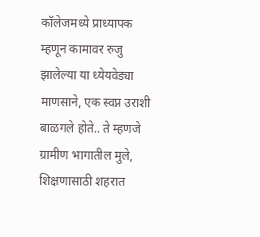कॉलेजमध्ये प्राध्यापक म्हणून कामावर रुजु झालेल्या या ध्येयवेड्या माणसाने, एक स्वप्न उराशी बाळगले होते.. ते म्हणजे ग्रामीण भागातील मुले, शिक्षणासाठी शहरात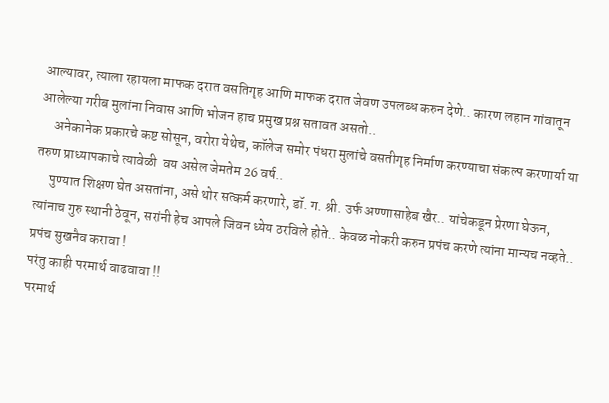आल्यावर, त्याला रहायला माफक दरात वसतिगृह आणि माफक दरात जेवण उपलब्ध करुन देणे.. कारण लहान गांवातून आलेल्या गरीब मुलांना निवास आणि भोजन हाच प्रमुख प्रश्न सतावत असतो..
     अनेकानेक प्रकारचे कष्ट सोसून, वरोरा येथेच, कॉलेज समोर पंधरा मुलांचे वसतीगृह निर्माण करण्याचा संकल्प करणार्या या तरुण प्राध्यापकाचे त्यावेळी  वय असेल जेमतेम 26 वर्ष..
     पुण्यात शिक्षण घेत असतांना, असे थोर सत्कर्म करणारे, डॉ. ग. श्री. उर्फ अण्णासाहेब खैर.. यांचेकडून प्रेरणा घेऊन, त्यांनाच गुरु स्थानी ठेवून, सरांनी हेच आपले जिवन ध्येय ठरविले होते.. केवळ नोकरी करुन प्रपंच करणे त्यांना मान्यच नव्हते..
प्रपंच सुखनैव करावा !
परंतु काही परमार्थ वाढवावा !!
परमार्थ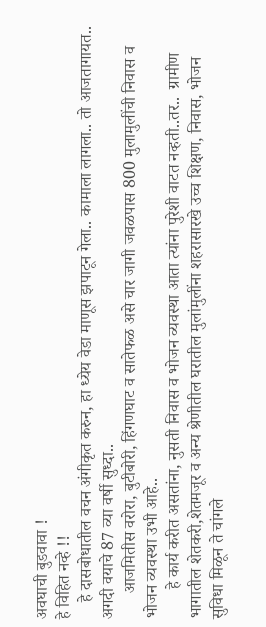अवघाची बुडवावा !
हे विहित नव्हे !!
    हे दासबोधातील वचन अंगीकृत करुन, हा ध्येय वेडा माणूस झपाटून गेला.. कामाला लागला.. तो आजतागायत.. अगदी वयाचे 87 व्या वर्षी सुध्दा..
      आजमितीस वरोरा, बुटीबोरी, हिंगणघाट व सातेफळ असे चार जागी जवळपास 800 मुलामुलींची निवास व भोजन व्यवस्था उभी आहे..
       हे कार्य करीत असतांना, नुसती निवास व भोजन व्यवस्था आता त्यांना पुरेशी वाटत नव्हती..तर..  ग्रामीण भागातील शेतकरी,शेतमजूर व अन्य श्रेणीतील घरातील मुलांमुलींना शहरासारखे उच्च शिक्षण, निवास, भोजन सुविधा मिळून ते चांगले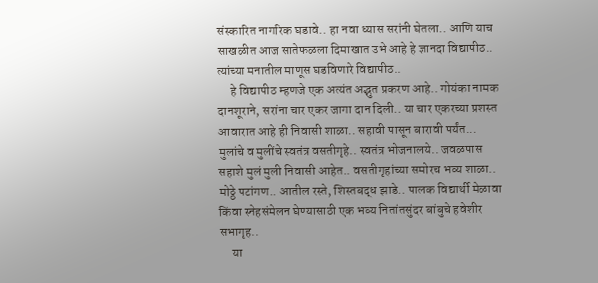संस्कारित नागरिक घडावे.. हा नवा ध्यास सरांनी घेतला.. आणि याच साखळीत आज सातेफळला दिमाखात उभे आहे हे ज्ञानदा विद्यापीठ..  त्यांच्या मनातील माणूस घडविणारे विद्यापीठ..
     हे विद्यापीठ म्हणजे एक अत्यंत अद्भुत प्रकरण आहे.. गोयंका नामक दानशूराने, सरांना चार एकर जागा दान दिली.. या चार एकरच्या प्रशस्त आवारात आहे ही निवासी शाळा.. सहावी पासून बारावी पर्यंत... मुलांचे व मुलींचे स्वतंत्र वसतीगृहे.. स्वतंत्र भोजनालये.. जवळपास सहाशे मुलं मुली निवासी आहेत.. वसतीगृहांच्या समोरच भव्य शाळा.. मोठ्ठे पटांगण.. आतील रस्ते, शिस्तबद्ध झाडे.. पालक विद्यार्थी मेळावा किंवा स्नेहसंमेलन घेण्यासाठी एक भव्य नितांतसुंदर बांबुचे हवेशीर सभागृह..
     या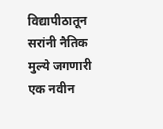विद्यापीठातून सरांनी नैतिक मुल्ये जगणारी एक नवीन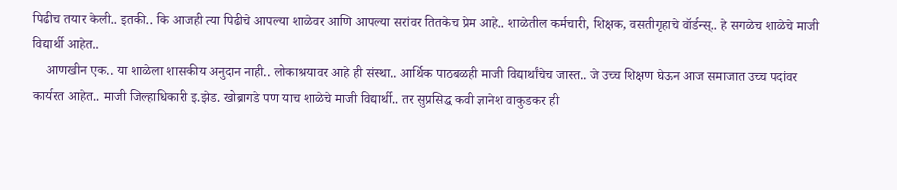पिढीच तयार केली.. इतकी.. कि आजही त्या पिढीचे आपल्या शाळेवर आणि आपल्या सरांवर तितकेच प्रेम आहे.. शाळेतील कर्मचारी, शिक्षक, वसतीगृहाचे वॉर्डन्स्.. हे सगळेच शाळेचे माजी विद्यार्थी आहेत..
    आणखीन एक.. या शाळेला शासकीय अनुदान नाही.. लोकाश्रयावर आहे ही संस्था.. आर्थिक पाठबळही माजी विद्यार्थांचेच जास्त.. जे उच्च शिक्षण घेऊन आज समाजात उच्च पदांवर कार्यरत आहेत.. माजी जिल्हाधिकारी इ.झेड. खोब्रागडे पण याच शाळेचे माजी विद्यार्थी.. तर सुप्रसिद्ध कवी ज्ञानेश वाकुडकर ही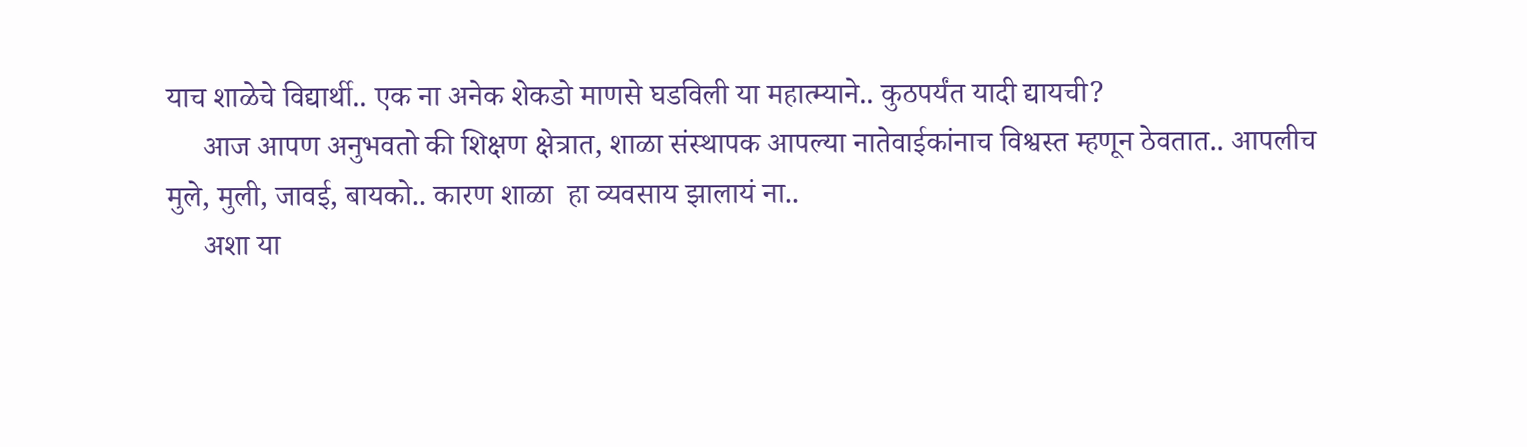याच शाळेचे विद्यार्थी.. एक ना अनेक शेकडो माणसे घडविली या महात्म्याने.. कुठपर्यंत यादी द्यायची?
     आज आपण अनुभवतो की शिक्षण क्षेत्रात, शाळा संस्थापक आपल्या नातेवाईकांनाच विश्वस्त म्हणून ठेवतात.. आपलीच मुले, मुली, जावई, बायको.. कारण शाळा  हा व्यवसाय झालायं ना..
     अशा या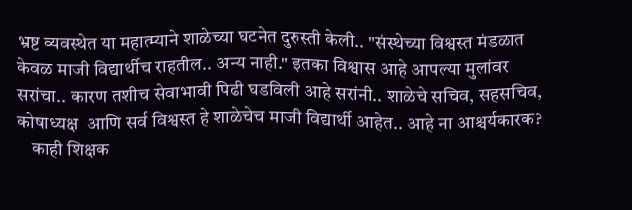भ्रष्ट व्यवस्थेत या महात्म्याने शाळेच्या घटनेत दुरुस्ती केली.. "संस्थेच्या विश्वस्त मंडळात केवळ माजी विद्यार्थीच राहतील.. अन्य नाही." इतका विश्वास आहे आपल्या मुलांवर सरांचा.. कारण तशीच सेवाभावी पिढी घडविली आहे सरांनी.. शाळेचे सचिव, सहसचिव, कोषाध्यक्ष  आणि सर्व विश्वस्त हे शाळेचेच माजी विद्यार्थी आहेत.. आहे ना आश्चर्यकारक?
    काही शिक्षक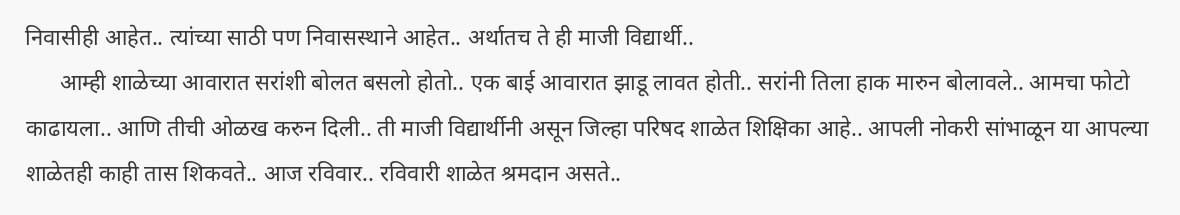निवासीही आहेत.. त्यांच्या साठी पण निवासस्थाने आहेत.. अर्थातच ते ही माजी विद्यार्थी..
      आम्ही शाळेच्या आवारात सरांशी बोलत बसलो होतो.. एक बाई आवारात झाडू लावत होती.. सरांनी तिला हाक मारुन बोलावले.. आमचा फोटो काढायला.. आणि तीची ओळख करुन दिली.. ती माजी विद्यार्थीनी असून जिल्हा परिषद शाळेत शिक्षिका आहे.. आपली नोकरी सांभाळून या आपल्या शाळेतही काही तास शिकवते.. आज रविवार.. रविवारी शाळेत श्रमदान असते..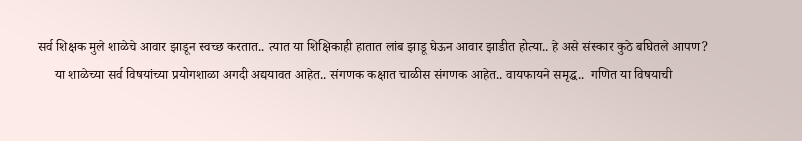सर्व शिक्षक मुले शाळेचे आवार झाडून स्वच्छ करतात.. त्यात या शिक्षिकाही हातात लांब झाडू घेऊन आवार झाडीत होत्या.. हे असे संस्कार कुठे बघितले आपण?
     या शाळेच्या सर्व विषयांच्या प्रयोगशाळा अगदी अद्ययावत आहेत.. संगणक कक्षात चाळीस संगणक आहेत.. वायफायने समृद्ध..  गणित या विषयाची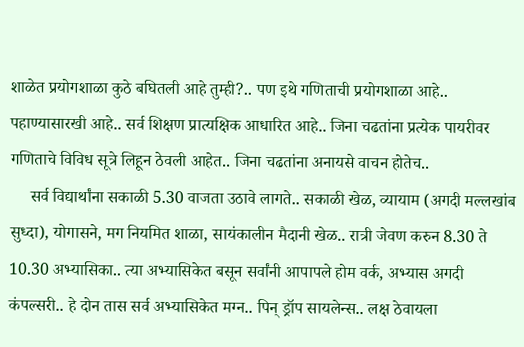शाळेत प्रयोगशाळा कुठे बघितली आहे तुम्ही?.. पण इथे गणिताची प्रयोगशाळा आहे.. पहाण्यासारखी आहे.. सर्व शिक्षण प्रात्यक्षिक आधारित आहे.. जिना चढतांना प्रत्येक पायरीवर गणिताचे विविध सूत्रे लिहून ठेवली आहेत.. जिना चढतांना अनायसे वाचन होतेच..
     सर्व विद्यार्थांना सकाळी 5.30 वाजता उठावे लागते.. सकाळी खेळ, व्यायाम (अगदी मल्लखांब सुध्दा), योगासने, मग नियमित शाळा, सायंकालीन मैदानी खेळ.. रात्री जेवण करुन 8.30 ते 10.30 अभ्यासिका.. त्या अभ्यासिकेत बसून सर्वांनी आपापले होम वर्क, अभ्यास अगदी कंपल्सरी.. हे दोन तास सर्व अभ्यासिकेत मग्न.. पिन् ड्रॉप सायलेन्स.. लक्ष ठेवायला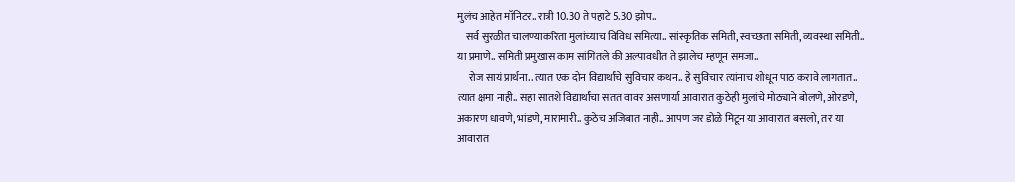मुलंच आहेत मॉनिटर.. रात्री 10.30 ते पहाटे 5.30 झोप..
    सर्व सुरळीत चालण्याकरिता मुलांच्याच विविध समित्या.. सांस्कृतिक समिती, स्वच्छता समिती, व्यवस्था समिती.. या प्रमाणे.. समिती प्रमुखास काम सांगितले की अल्पावधीत ते झालेच म्हणून समजा..
     रोज सायं प्रार्थना.. त्यात एक दोन विद्यार्थांचे सुविचार कथन.. हे सुविचार त्यांनाच शोधून पाठ करावे लागतात.. त्यात क्षमा नाही.. सहा सातशे विद्यार्थांचा सतत वावर असणार्या आवारात कुठेही मुलांचे मोठ्याने बोलणे, ओरडणे, अकारण धावणे, भांडणे, मारामारी.. कुठेच अजिबात नाही.. आपण जर डोळे मिटून या आवारात बसलो, तर या आवारात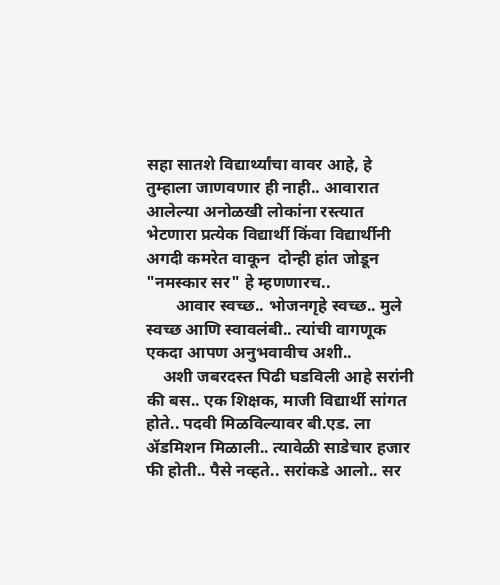सहा सातशे विद्यार्थ्यांचा वावर आहे, हे तुम्हाला जाणवणार ही नाही.. आवारात आलेल्या अनोळखी लोकांना रस्त्यात भेटणारा प्रत्येक विद्यार्थी किंवा विद्यार्थीनी अगदी कमरेत वाकून  दोन्ही हांत जोडून "नमस्कार सर" हे म्हणणारच..
       आवार स्वच्छ.. भोजनगृहे स्वच्छ.. मुले स्वच्छ आणि स्वावलंबी.. त्यांची वागणूक एकदा आपण अनुभवावीच अशी..
    अशी जबरदस्त पिढी घडविली आहे सरांनी की बस.. एक शिक्षक, माजी विद्यार्थी सांगत होते.. पदवी मिळविल्यावर बी.एड. ला ॲडमिशन मिळाली.. त्यावेळी साडेचार हजार फी होती.. पैसे नव्हते.. सरांकडे आलो.. सर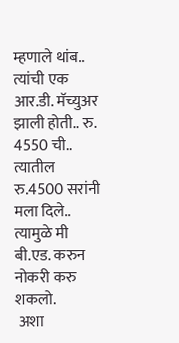म्हणाले थांब.. त्यांची एक आर.डी. मॅच्युअर झाली होती.. रु. 4550 ची.. त्यातील रु.4500 सरांनी मला दिले.. त्यामुळे मी बी.एड. करुन नोकरी करु शकलो.
 अशा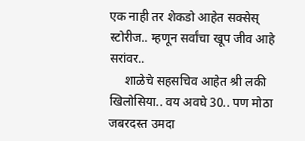एक नाही तर शेकडो आहेत सक्सेस् स्टोरीज.. म्हणून सर्वांचा खूप जीव आहे सरांवर..
     शाळेचे सहसचिव आहेत श्री लकी खिलोसिया.. वय अवघे 30.. पण मोठा जबरदस्त उमदा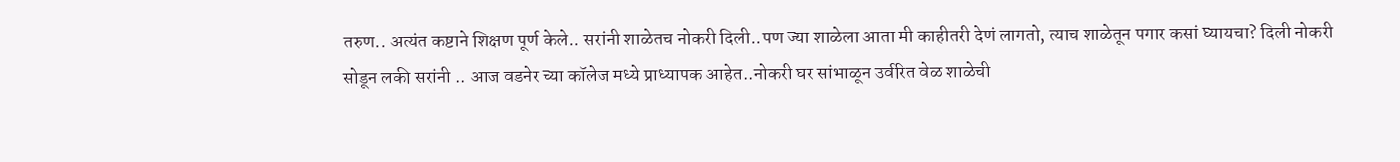तरुण.. अत्यंत कष्टाने शिक्षण पूर्ण केले.. सरांनी शाळेतच नोकरी दिली..पण ज्या शाळेला आता मी काहीतरी देणं लागतो, त्याच शाळेतून पगार कसां घ्यायचा? दिली नोकरी सोडून लकी सरांनी .. आज वडनेर च्या कॉलेज मध्ये प्राध्यापक आहेत..नोकरी घर सांभाळून उर्वरित वेळ शाळेची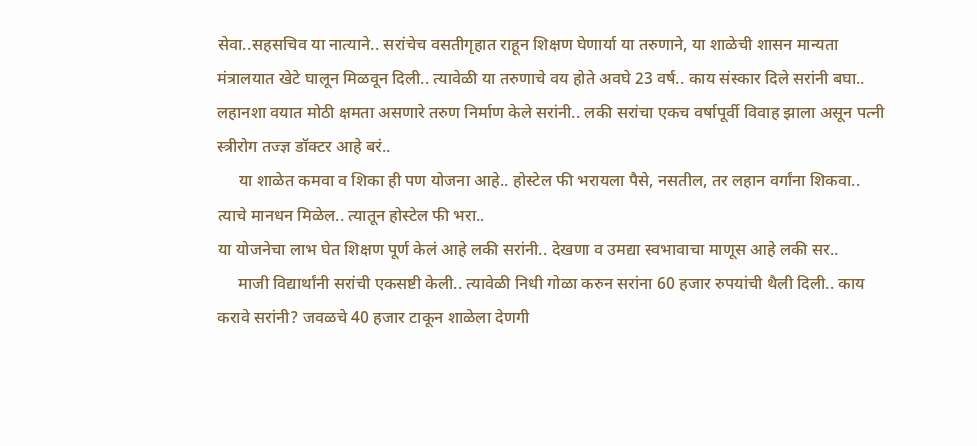सेवा..सहसचिव या नात्याने.. सरांचेच वसतीगृहात राहून शिक्षण घेणार्या या तरुणाने, या शाळेची शासन मान्यता मंत्रालयात खेटे घालून मिळवून दिली.. त्यावेळी या तरुणाचे वय होते अवघे 23 वर्ष.. काय संस्कार दिले सरांनी बघा.. लहानशा वयात मोठी क्षमता असणारे तरुण निर्माण केले सरांनी.. लकी सरांचा एकच वर्षापूर्वी विवाह झाला असून पत्नी स्त्रीरोग तज्ज्ञ डॉक्टर आहे बरं..
     या शाळेत कमवा व शिका ही पण योजना आहे.. होस्टेल फी भरायला पैसे, नसतील, तर लहान वर्गांना शिकवा.. त्याचे मानधन मिळेल.. त्यातून होस्टेल फी भरा..
या योजनेचा लाभ घेत शिक्षण पूर्ण केलं आहे लकी सरांनी.. देखणा व उमद्या स्वभावाचा माणूस आहे लकी सर..
     माजी विद्यार्थांनी सरांची एकसष्टी केली.. त्यावेळी निधी गोळा करुन सरांना 60 हजार रुपयांची थैली दिली.. काय करावे सरांनी? जवळचे 40 हजार टाकून शाळेला देणगी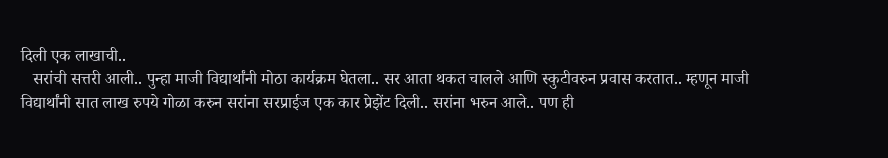दिली एक लाखाची..
   सरांची सत्तरी आली.. पुन्हा माजी विद्यार्थांनी मोठा कार्यक्रम घेतला.. सर आता थकत चालले आणि स्कुटीवरुन प्रवास करतात.. म्हणून माजी विद्यार्थांनी सात लाख रुपये गोळा करुन सरांना सरप्राईज एक कार प्रेझेंट दिली.. सरांना भरुन आले.. पण ही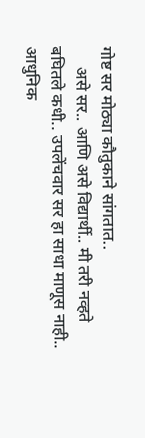गोष्ट सर मोठ्या कौतुकाने सांगतात..
     असे सर.. आणि असे विद्यार्थी.. मी तरी नव्हते बघितले कधी.. उपलेंचवार सर हा साधा माणूस नाही.. आधुनिक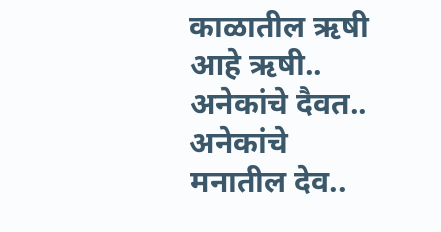काळातील ऋषी आहे ऋषी.. अनेकांचे दैवत.. अनेकांचे मनातील देव..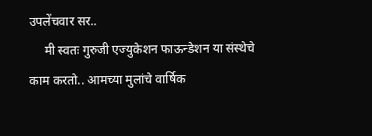उपलेंचवार सर..
     मी स्वतः गुरुजी एज्युकेशन फाऊन्डेशन या संस्थेचे काम करतो.. आमच्या मुलांचे वार्षिक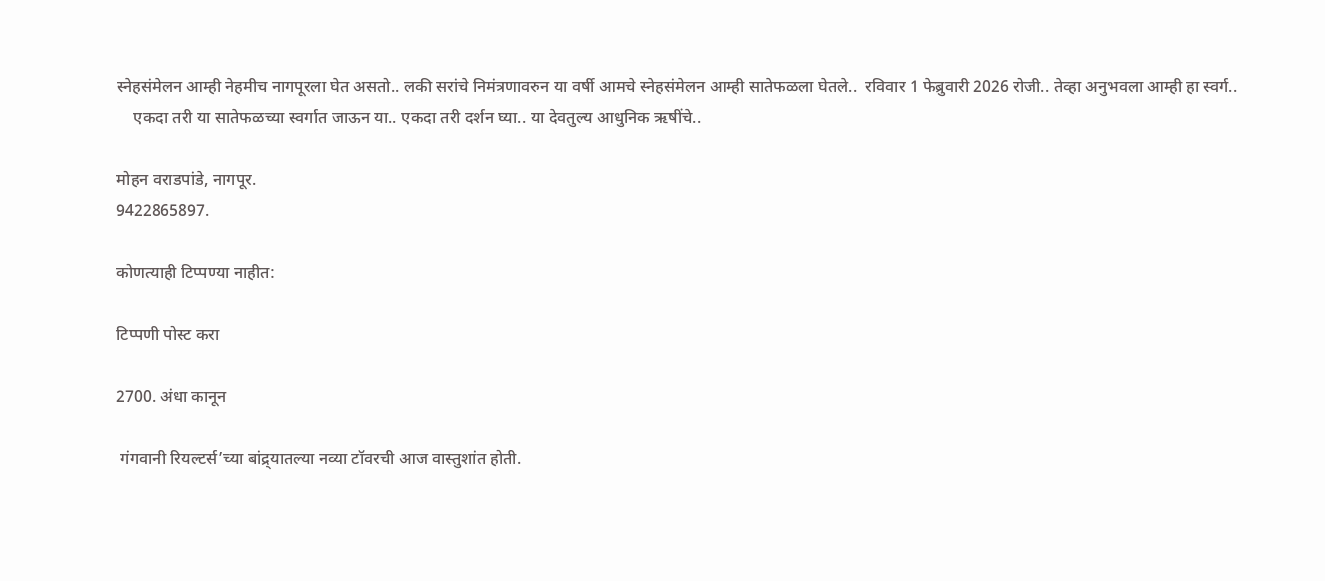स्नेहसंमेलन आम्ही नेहमीच नागपूरला घेत असतो.. लकी सरांचे निमंत्रणावरुन या वर्षी आमचे स्नेहसंमेलन आम्ही सातेफळला घेतले..  रविवार 1 फेब्रुवारी 2026 रोजी.. तेव्हा अनुभवला आम्ही हा स्वर्ग..
    एकदा तरी या सातेफळच्या स्वर्गात जाऊन या.. एकदा तरी दर्शन घ्या.. या देवतुल्य आधुनिक ऋषींचे..

मोहन वराडपांडे, नागपूर.
9422865897.

कोणत्याही टिप्पण्‍या नाहीत:

टिप्पणी पोस्ट करा

2700. अंधा कानून

 गंगवानी रियल्टर्स’च्या बांद्र्यातल्या नव्या टॉवरची आज वास्तुशांत होती.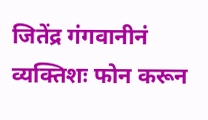जितेंद्र गंगवानीनं व्यक्तिशः फोन करून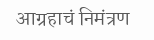आग्रहाचं निमंत्रण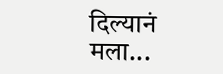दिल्यानं मला...